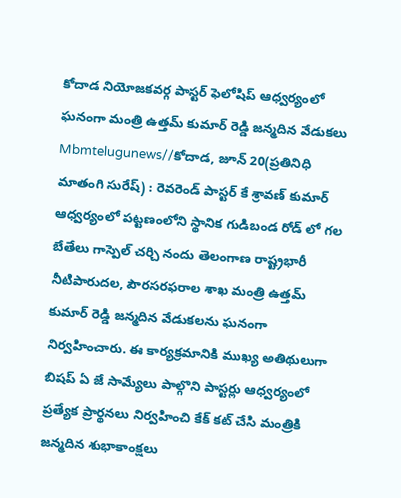కోదాడ నియోజకవర్గ పాస్టర్ ఫెలోషిప్ ఆధ్వర్యంలో ఘనంగా మంత్రి ఉత్తమ్ కుమార్ రెడ్డి జన్మదిన వేడుకలు
Mbmtelugunews//కోదాడ, జూన్ 20(ప్రతినిధి మాతంగి సురేష్) : రెవరెండ్ పాస్టర్ కే శ్రావణ్ కుమార్ ఆధ్వర్యంలో పట్టణంలోని స్థానిక గుడిబండ రోడ్ లో గల బేతేలు గాస్పెల్ చర్చి నందు తెలంగాణ రాష్ట్రభారీ నీటిపారుదల, పౌరసరఫరాల శాఖ మంత్రి ఉత్తమ్ కుమార్ రెడ్డి జన్మదిన వేడుకలను ఘనంగా నిర్వహించారు. ఈ కార్యక్రమానికి ముఖ్య అతిథులుగా బిషప్ ఏ జే సామ్యేలు పాల్గొని పాస్టర్లు ఆధ్వర్యంలో ప్రత్యేక ప్రార్థనలు నిర్వహించి కేక్ కట్ చేసి మంత్రికి జన్మదిన శుభాకాంక్షలు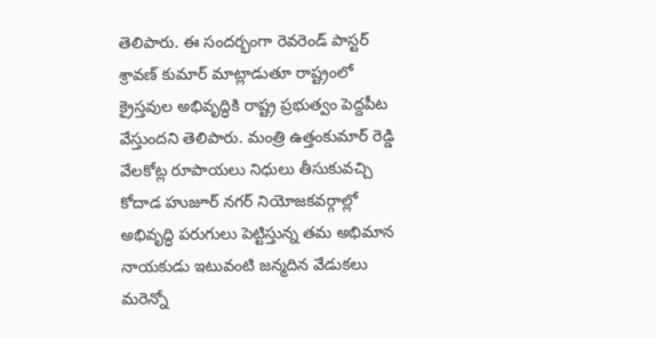తెలిపారు. ఈ సందర్భంగా రెవరెండ్ పాస్టర్ శ్రావణ్ కుమార్ మాట్లాడుతూ రాష్ట్రంలో క్రైస్తవుల అభివృద్ధికి రాష్ట్ర ప్రభుత్వం పెద్దపీట వేస్తుందని తెలిపారు. మంత్రి ఉత్తంకుమార్ రెడ్డి వేలకోట్ల రూపాయలు నిధులు తీసుకువచ్చి కోదాడ హుజూర్ నగర్ నియోజకవర్గాల్లో అభివృద్ధి పరుగులు పెట్టిస్తున్న తమ అభిమాన నాయకుడు ఇటువంటి జన్మదిన వేడుకలు మరెన్నో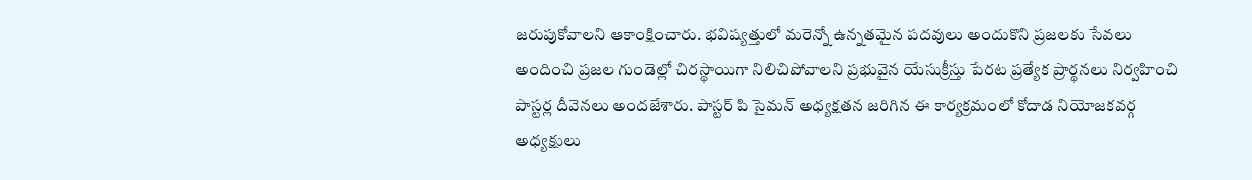జరుపుకోవాలని ఆకాంక్షించారు. భవిష్యత్తులో మరెన్నో ఉన్నతమైన పదవులు అందుకొని ప్రజలకు సేవలు అందించి ప్రజల గుండెల్లో చిరస్థాయిగా నిలిచిపోవాలని ప్రభువైన యేసుక్రీస్తు పేరట ప్రత్యేక ప్రార్థనలు నిర్వహించి పాస్టర్ల దీవెనలు అందజేశారు. పాస్టర్ పి సైమన్ అధ్యక్షతన జరిగిన ఈ కార్యక్రమంలో కోదాడ నియోజకవర్గ అధ్యక్షులు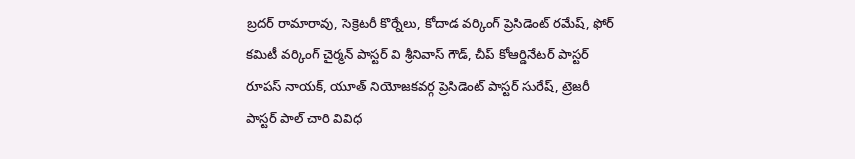బ్రదర్ రామారావు, సెక్రెటరీ కొర్నేలు, కోదాడ వర్కింగ్ ప్రెసిడెంట్ రమేష్, ఫోర్ కమిటీ వర్కింగ్ చైర్మన్ పాస్టర్ వి శ్రీనివాస్ గౌడ్, చీప్ కోఆర్డినేటర్ పాస్టర్ రూపస్ నాయక్, యూత్ నియోజకవర్గ ప్రెసిడెంట్ పాస్టర్ సురేష్, ట్రెజరీ పాస్టర్ పాల్ చారి వివిధ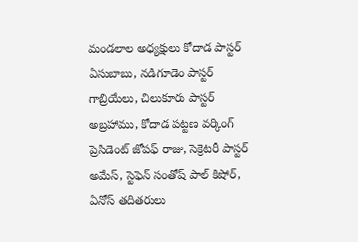మండలాల అధ్యక్షులు కోదాడ పాస్టర్ ఏసుబాబు, నడిగూడెం పాస్టర్ గాబ్రియేలు, చిలుకూరు పాస్టర్ అబ్రహాము, కోదాడ పట్టణ వర్కింగ్ ప్రెసిడెంట్ జోపఫ్ రాజు, సెక్రెటరీ పాస్టర్ అమేస్, స్టెఫెన్ సంతోష్ పాల్ కిషోర్, ఏనోస్ తదితరులు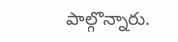పాల్గొన్నారు.